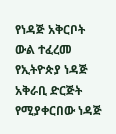የነዳጅ አቅርቦት ውል ተፈረመ
የኢትዮጵያ ነዳጅ አቅራቢ ድርጅት የሚያቀርበው ነዳጅ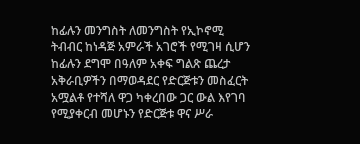ከፊሉን መንግስት ለመንግስት የኢኮኖሚ ትብብር ከነዳጅ አምራች አገሮች የሚገዛ ሲሆን ከፊሉን ደግሞ በዓለም አቀፍ ግልጽ ጨረታ አቅራቢዎችን በማወዳደር የድርጅቱን መስፈርት አሟልቶ የተሻለ ዋጋ ካቀረበው ጋር ውል እየገባ የሚያቀርብ መሆኑን የድርጅቱ ዋና ሥራ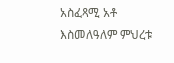አስፈጻሚ አቶ እስመለዓለም ምህረቱ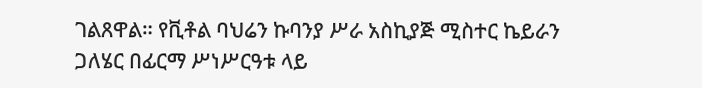ገልጸዋል። የቪቶል ባህሬን ኩባንያ ሥራ አስኪያጅ ሚስተር ኬይራን ጋለሄር በፊርማ ሥነሥርዓቱ ላይ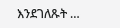እንደገለጹት …